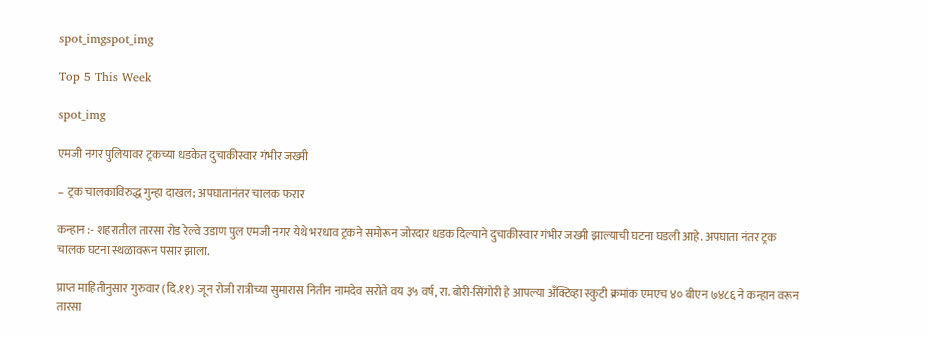spot_imgspot_img

Top 5 This Week

spot_img

एमजी नगर पुलियावर ट्रकच्या धडकेत दुचाकीस्वार गंभीर जख्मी

– ट्रक चालकाविरुद्ध गुन्हा दाखल; अपघातानंतर चालक फरार

कन्हान :- शहरातील तारसा रोड रेल्वे उडाण पुल एमजी नगर येथे भरधाव ट्रकने समोरून जोरदार धडक दिल्याने दुचाकीस्वार गंभीर जख्मी झाल्याची घटना घडली आहे. अपघाता नंतर ट्रक चालक घटना स्थळावरून पसार झाला.

प्राप्त माहितीनुसार गुरुवार (दि.११) जून रोजी रात्रीच्या सुमारास नितीन नामदेव सरोते वय ३५ वर्ष, रा. बोरी-सिंगोरी हे आपल्या अँक्टिव्हा स्कुटी क्रमांक एमएच ४० बीएन ७४८६ ने कन्हान वरून तारसा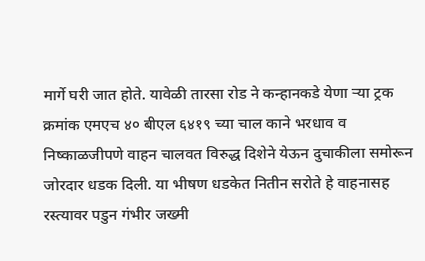मार्गे घरी जात होते. यावेळी तारसा रोड ने कन्हानकडे येणा ऱ्या ट्रक क्रमांक एमएच ४० बीएल ६४१९ च्या चाल काने भरधाव व निष्काळजीपणे वाहन चालवत विरुद्ध दिशेने येऊन दुचाकीला समोरून जोरदार धडक दिली. या भीषण धडकेत नितीन सरोते हे वाहनासह रस्त्यावर पडुन गंभीर जख्मी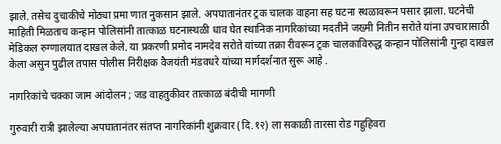झाले. तसेच दुचाकीचे मोठ्या प्रमा णात नुकसान झाले. अपघातानंतर ट्रक चालक वाहना सह घटना स्थळावरून पसार झाला. घटनेची माहिती मिळताच कन्हान पोलिसांनी तात्काळ घटनास्थळी धाव घेत स्थानिक नागरिकांच्या मदतीने जख्मी नितीन सरोते यांना उपचारासाठी मेडिकल रुग्णालयात दाखल केले. या प्रकरणी प्रमोद नामदेव सरोते यांच्या तक्रा रीवरून ट्रक चालकाविरुद्ध कन्हान पोलिसांनी गुन्हा दाखल केला असुन पुढील तपास पोलीस निरीक्षक वैजयंती मंडवधरे यांच्या मार्गदर्शनात सुरू आहे .

नागरिकांचे चक्का जाम आंदोलन ; जड वाहतुकीवर तात्काळ बंदीची मागणी

गुरुवारी रात्री झालेल्या अपघातानंतर संतप्त नागरिकांनी शुक्रवार (दि.१२) ला सकाळी तारसा रोड गहुहिवरा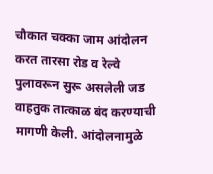चौकात चक्का जाम आंदोलन करत तारसा रोड व रेल्वे पुलावरून सुरू असलेली जड वाहतुक तात्काळ बंद करण्याची मागणी केली. आंदोलनामुळे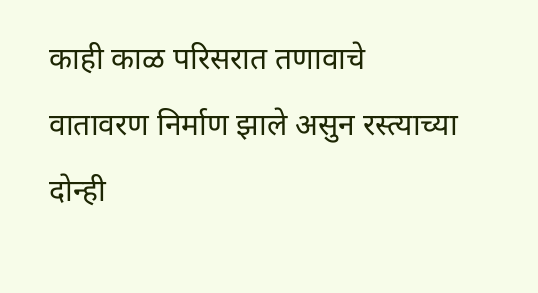काही काळ परिसरात तणावाचे वातावरण निर्माण झाले असुन रस्त्याच्या दोन्ही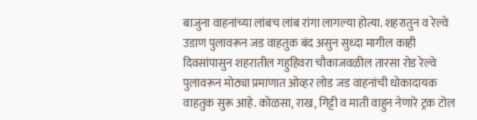बाजुना वाहनांच्या लांबच लांब रांगा लागल्या होत्या. शहरातुन व रेल्वे उडाण पुलावरून जड वाहतुक बंद असुन सुध्दा मागील काही दिवसांपासुन शहरातील गहुहिवरा चौकाजवळील तारसा रोड रेल्वे पुलावरून मोठ्या प्रमाणात ओव्हर लोड जड वाहनांची धोकादायक वाहतुक सुरू आहे. कोळसा, राख, गिट्टी व माती वाहुन नेणारे ट्रक टोल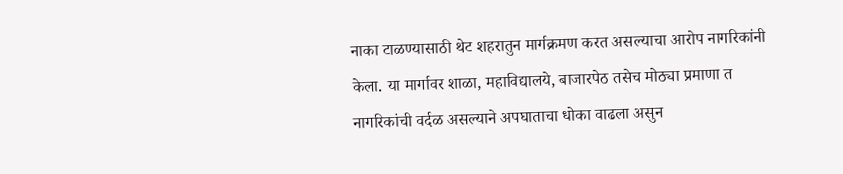नाका टाळण्यासाठी थेट शहरातुन मार्गक्रमण करत असल्याचा आरोप नागरिकांनी केला. या मार्गावर शाळा, महाविद्यालये, बाजारपेठ तसेच मोठ्या प्रमाणा त नागरिकांची वर्दळ असल्याने अपघाताचा धोका वाढला असुन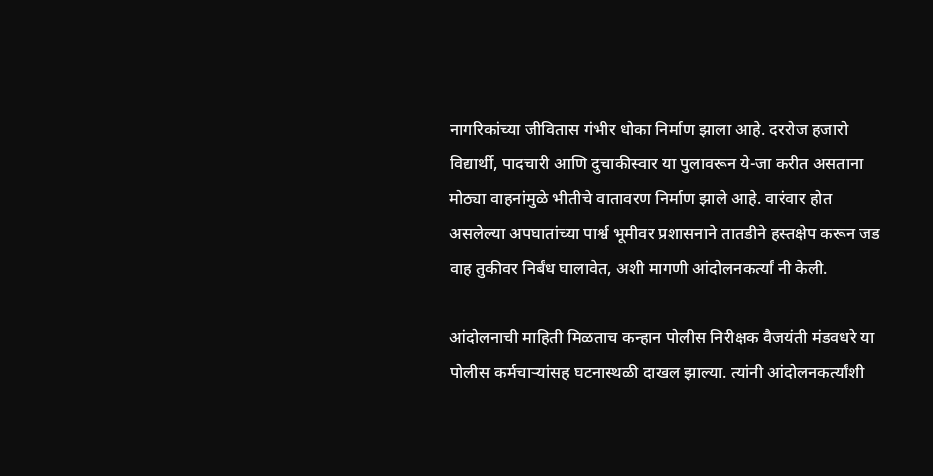नागरिकांच्या जीवितास गंभीर धोका निर्माण झाला आहे. दररोज हजारो विद्यार्थी, पादचारी आणि दुचाकीस्वार या पुलावरून ये-जा करीत असताना मोठ्या वाहनांमुळे भीतीचे वातावरण निर्माण झाले आहे. वारंवार होत असलेल्या अपघातांच्या पार्श्व भूमीवर प्रशासनाने तातडीने हस्तक्षेप करून जड वाह तुकीवर निर्बंध घालावेत, अशी मागणी आंदोलनकर्त्यां नी केली.

आंदोलनाची माहिती मिळताच कन्हान पोलीस निरीक्षक वैजयंती मंडवधरे या पोलीस कर्मचाऱ्यांसह घटनास्थळी दाखल झाल्या. त्यांनी आंदोलनकर्त्यांशी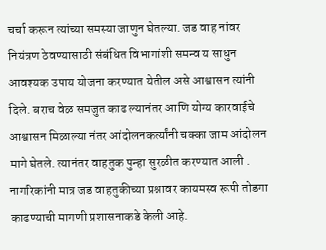चर्चा करून त्यांच्या समस्या जाणुन घेतल्या. जड वाह नांवर नियंत्रण ठेवण्यासाठी संबंधित विभागांशी समन्व य साधुन आवश्यक उपाय योजना करण्यात येतील असे आश्वासन त्यांनी दिले. बराच वेळ समजुत काढ ल्यानंतर आणि योग्य कारवाईचे आश्वासन मिळाल्या नंतर आंदोलनकर्त्यांनी चक्का जाम आंदोलन मागे घेतले. त्यानंतर वाहतुक पुन्हा सुरळीत करण्यात आली . नागरिकांनी मात्र जड वाहतुकीच्या प्रश्नावर कायमस्व रूपी तोडगा काढण्याची मागणी प्रशासनाकडे केली आहे.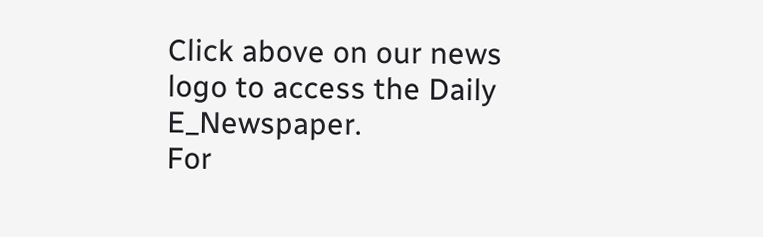Click above on our news logo to access the Daily E_Newspaper.
For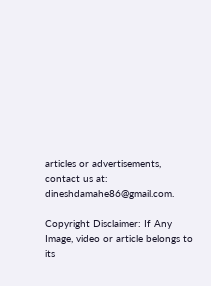articles or advertisements, contact us at: dineshdamahe86@gmail.com.

Copyright Disclaimer: If Any Image, video or article belongs to its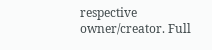respective owner/creator. Full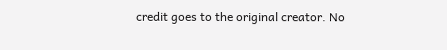credit goes to the original creator. No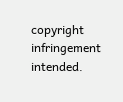copyright infringement intended.